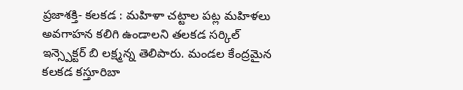ప్రజాశక్తి- కలకడ : మహిళా చట్టాల పట్ల మహిళలు అవగాహన కలిగి ఉండాలని తలకడ సర్కిల్ ఇన్స్పెక్టర్ బి లక్ష్మన్న తెలిపారు. మండల కేంద్రమైన కలకడ కస్తూరిబా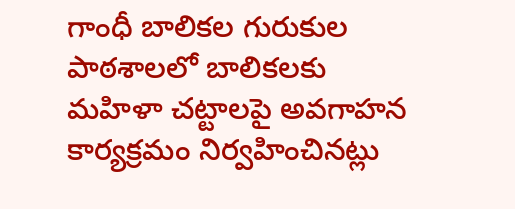గాంధీ బాలికల గురుకుల పాఠశాలలో బాలికలకు మహిళా చట్టాలపై అవగాహన కార్యక్రమం నిర్వహించినట్లు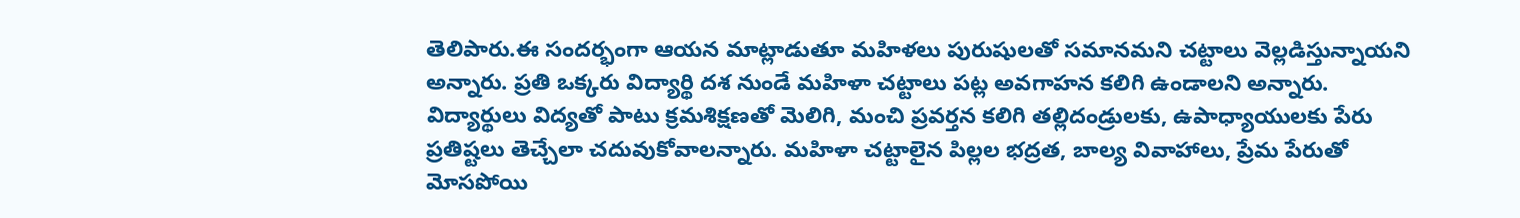తెలిపారు.ఈ సందర్భంగా ఆయన మాట్లాడుతూ మహిళలు పురుషులతో సమానమని చట్టాలు వెల్లడిస్తున్నాయని అన్నారు. ప్రతి ఒక్కరు విద్యార్థి దశ నుండే మహిళా చట్టాలు పట్ల అవగాహన కలిగి ఉండాలని అన్నారు. విద్యార్థులు విద్యతో పాటు క్రమశిక్షణతో మెలిగి, మంచి ప్రవర్తన కలిగి తల్లిదండ్రులకు, ఉపాధ్యాయులకు పేరు ప్రతిష్టలు తెచ్చేలా చదువుకోవాలన్నారు. మహిళా చట్టాలైన పిల్లల భద్రత, బాల్య వివాహాలు, ప్రేమ పేరుతో మోసపోయి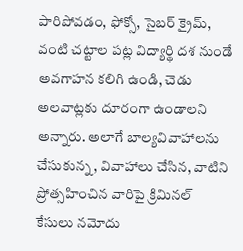పారిపోవడం, ఫోక్సో, సైబర్ క్రైమ్, వంటి చట్టాల పట్ల విద్యార్థి దశ నుండే అవగాహన కలిగి ఉండి, చెడు అలవాట్లకు దూరంగా ఉండాలని అన్నారు. అలాగే బాల్యవివాహాలను చేసుకున్న, వివాహాలు చేసిన, వాటిని ప్రోత్సహించిన వారిపై క్రిమినల్ కేసులు నమోదు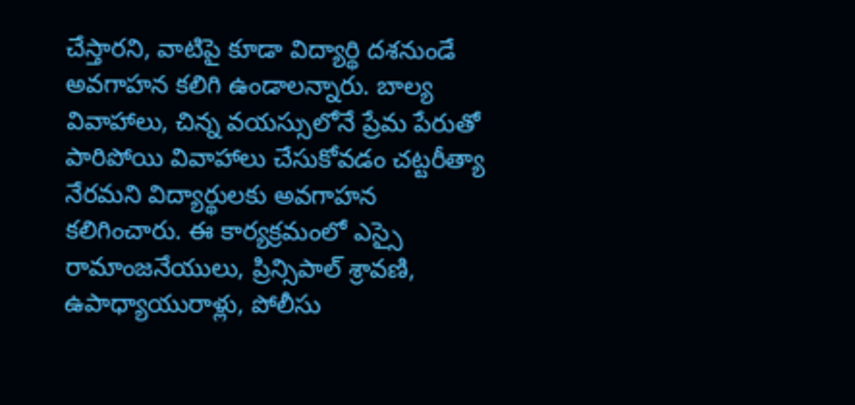చేస్తారని, వాటిపై కూడా విద్యార్థి దశనుండే అవగాహన కలిగి ఉండాలన్నారు. బాల్య వివాహాలు, చిన్న వయస్సులోనే ప్రేమ పేరుతో పారిపోయి వివాహాలు చేసుకోవడం చట్టరీత్యా నేరమని విద్యార్థులకు అవగాహన కలిగించారు. ఈ కార్యక్రమంలో ఎస్సై రామాంజనేయులు, ప్రిన్సిపాల్ శ్రావణి, ఉపాధ్యాయురాళ్లు, పోలీసు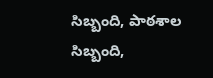సిబ్బంది, పాఠశాల సిబ్బంది,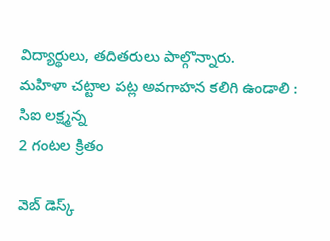విద్యార్థులు, తదితరులు పాల్గొన్నారు.
మహిళా చట్టాల పట్ల అవగాహన కలిగి ఉండాలి : సిఐ లక్ష్మన్న
2 గంటల క్రితం

వెబ్ డెస్క్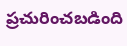ప్రచురించబడింది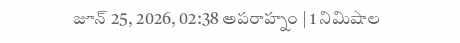జూన్ 25, 2026, 02:38 అపరాహ్నం | 1 నిమిషాల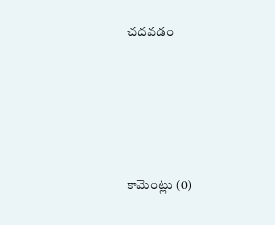చదవడం








కామెంట్లు (0)